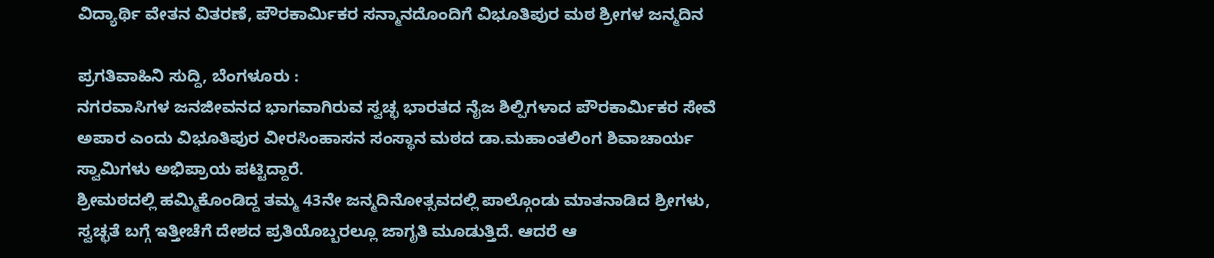ವಿದ್ಯಾರ್ಥಿ ವೇತನ ವಿತರಣೆ, ಪೌರಕಾರ್ಮಿಕರ ಸನ್ಮಾನದೊಂದಿಗೆ ವಿಭೂತಿಪುರ ಮಠ ಶ್ರೀಗಳ ಜನ್ಮದಿನ

ಪ್ರಗತಿವಾಹಿನಿ ಸುದ್ದಿ, ಬೆಂಗಳೂರು :
ನಗರವಾಸಿಗಳ ಜನಜೀವನದ ಭಾಗವಾಗಿರುವ ಸ್ವಚ್ಛ ಭಾರತದ ನೈಜ ಶಿಲ್ಪಿಗಳಾದ ಪೌರಕಾರ್ಮಿಕರ ಸೇವೆ ಅಪಾರ ಎಂದು ವಿಭೂತಿಪುರ ವೀರಸಿಂಹಾಸನ ಸಂಸ್ಥಾನ ಮಠದ ಡಾ.ಮಹಾಂತಲಿಂಗ ಶಿವಾಚಾರ್ಯ ಸ್ವಾಮಿಗಳು ಅಭಿಪ್ರಾಯ ಪಟ್ಟಿದ್ದಾರೆ.
ಶ್ರೀಮಠದಲ್ಲಿ ಹಮ್ಮಿಕೊಂಡಿದ್ದ ತಮ್ಮ 43ನೇ ಜನ್ಮದಿನೋತ್ಸವದಲ್ಲಿ ಪಾಲ್ಗೊಂಡು ಮಾತನಾಡಿದ ಶ್ರೀಗಳು, ಸ್ವಚ್ಛತೆ ಬಗ್ಗೆ ಇತ್ತೀಚೆಗೆ ದೇಶದ ಪ್ರತಿಯೊಬ್ಬರಲ್ಲೂ ಜಾಗೃತಿ ಮೂಡುತ್ತಿದೆ. ಆದರೆ ಆ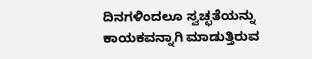ದಿನಗಳಿಂದಲೂ ಸ್ವಚ್ಛತೆಯನ್ನು ಕಾಯಕವನ್ನಾಗಿ ಮಾಡುತ್ತಿರುವ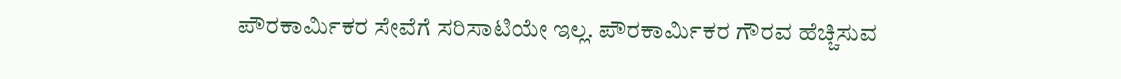ಪೌರಕಾರ್ಮಿಕರ ಸೇವೆಗೆ ಸರಿಸಾಟಿಯೇ ಇಲ್ಲ. ಪೌರಕಾರ್ಮಿಕರ ಗೌರವ ಹೆಚ್ಚಿಸುವ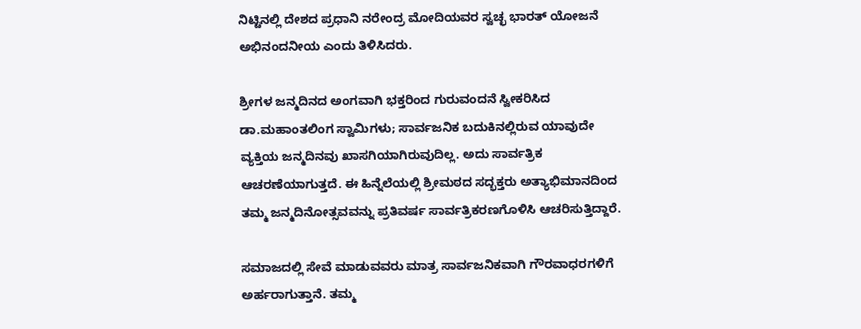ನಿಟ್ಟಿನಲ್ಲಿ ದೇಶದ ಪ್ರಧಾನಿ ನರೇಂದ್ರ ಮೋದಿಯವರ ಸ್ವಚ್ಛ ಭಾರತ್ ಯೋಜನೆ ಅಭಿನಂದನೀಯ ಎಂದು ತಿಳಿಸಿದರು.

ಶ್ರೀಗಳ ಜನ್ಮದಿನದ ಅಂಗವಾಗಿ ಭಕ್ತರಿಂದ ಗುರುವಂದನೆ ಸ್ವೀಕರಿಸಿದ ಡಾ.ಮಹಾಂತಲಿಂಗ ಸ್ವಾಮಿಗಳು; ಸಾರ್ವಜನಿಕ ಬದುಕಿನಲ್ಲಿರುವ ಯಾವುದೇ ವ್ಯಕ್ತಿಯ ಜನ್ಮದಿನವು ಖಾಸಗಿಯಾಗಿರುವುದಿಲ್ಲ. ಅದು ಸಾರ್ವತ್ರಿಕ ಆಚರಣೆಯಾಗುತ್ತದೆ. ಈ ಹಿನ್ನೆಲೆಯಲ್ಲಿ ಶ್ರೀಮಠದ ಸದ್ಭಕ್ತರು ಅತ್ಯಾಭಿಮಾನದಿಂದ ತಮ್ಮ ಜನ್ಮದಿನೋತ್ಸವವನ್ನು ಪ್ರತಿವರ್ಷ ಸಾರ್ವತ್ರಿಕರಣಗೊಳಿಸಿ ಆಚರಿಸುತ್ತಿದ್ದಾರೆ.

ಸಮಾಜದಲ್ಲಿ ಸೇವೆ ಮಾಡುವವರು ಮಾತ್ರ ಸಾರ್ವಜನಿಕವಾಗಿ ಗೌರವಾಧರಗಳಿಗೆ ಅರ್ಹರಾಗುತ್ತಾನೆ. ತಮ್ಮ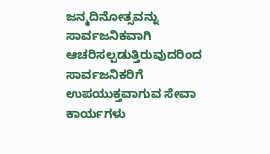ಜನ್ಮದಿನೋತ್ಸವನ್ನು ಸಾರ್ವಜನಿಕವಾಗಿ ಆಚರಿಸಲ್ಪಡುತ್ತಿರುವುದರಿಂದ ಸಾರ್ವಜನಿಕರಿಗೆ ಉಪಯುಕ್ತವಾಗುವ ಸೇವಾ ಕಾರ್ಯಗಳು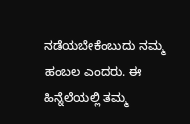ನಡೆಯಬೇಕೆಂಬುದು ನಮ್ಮ ಹಂಬಲ ಎಂದರು. ಈ ಹಿನ್ನೆಲೆಯಲ್ಲಿ ತಮ್ಮ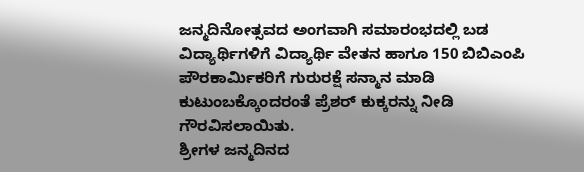ಜನ್ಮದಿನೋತ್ಸವದ ಅಂಗವಾಗಿ ಸಮಾರಂಭದಲ್ಲಿ ಬಡ ವಿದ್ಯಾರ್ಥಿಗಳಿಗೆ ವಿದ್ಯಾರ್ಥಿ ವೇತನ ಹಾಗೂ 150 ಬಿಬಿಎಂಪಿ ಪೌರಕಾರ್ಮಿಕರಿಗೆ ಗುರುರಕ್ಷೆ ಸನ್ಮಾನ ಮಾಡಿ ಕುಟುಂಬಕ್ಕೊಂದರಂತೆ ಪ್ರೆಶರ್ ಕುಕ್ಕರನ್ನು ನೀಡಿ ಗೌರವಿಸಲಾಯಿತು.
ಶ್ರೀಗಳ ಜನ್ಮದಿನದ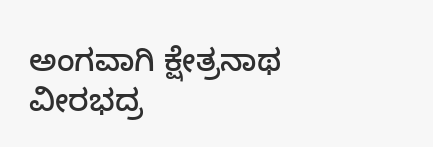ಅಂಗವಾಗಿ ಕ್ಷೇತ್ರನಾಥ ವೀರಭದ್ರ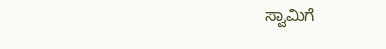ಸ್ವಾಮಿಗೆ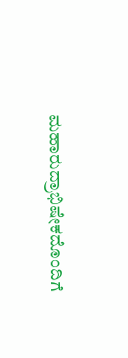ಮಹಾರುದ್ರಾಭಿಷೇಕದೊಂದಿಗೆ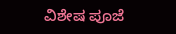ವಿಶೇಷ ಪೂಜೆ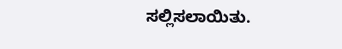ಸಲ್ಲಿಸಲಾಯಿತು.